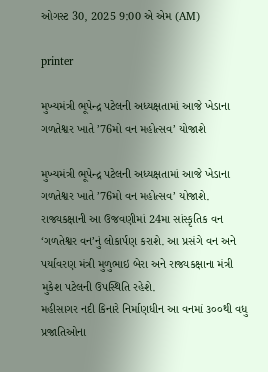ઓગસ્ટ 30, 2025 9:00 એ એમ (AM)

printer

મુખ્યમંત્રી ભૂપેન્દ્ર પટેલની અધ્યક્ષતામાં આજે ખેડાના ગળતેશ્વર ખાતે ’76મો વન મહોત્સવ’ યોજાશે

મુખ્યમંત્રી ભૂપેન્દ્ર પટેલની અધ્યક્ષતામાં આજે ખેડાના ગળતેશ્વર ખાતે ’76મો વન મહોત્સવ’ યોજાશે. રાજ્યકક્ષાની આ ઉજવણીમાં 24મા સાંસ્કૃતિક વન ‘ગળતેશ્વર વન’નું લોકાર્પણ કરાશે. આ પ્રસંગે વન અને પર્યાવરણ મંત્રી મુળુભાઇ બેરા અને રાજ્યકક્ષાના મંત્રી મુકેશ પટેલની ઉપસ્થિતિ રહેશે.
મહીસાગર નદી કિનારે નિર્માણધીન આ વનમાં ૩૦૦થી વધુ પ્રજાતિઓના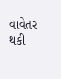વાવેતર થકી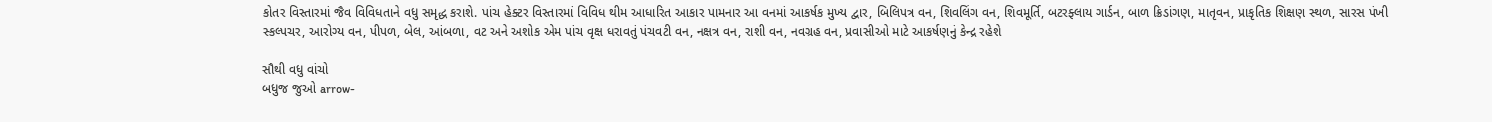કોતર વિસ્તારમાં જૈવ વિવિધતાને વધુ સમૃદ્ધ કરાશે. પાંચ હેક્ટર વિસ્તારમાં વિવિધ થીમ આધારિત આકાર પામનાર આ વનમાં આકર્ષક મુખ્ય દ્વાર, બિલિપત્ર વન, શિવલિંગ વન, શિવમૂર્તિ, બટરફ્લાય ગાર્ડન, બાળ ક્રિડાંગણ, માતૃવન, પ્રાકૃતિક શિક્ષણ સ્થળ, સારસ પંખી સ્કલ્પચર, આરોગ્ય વન, પીપળ, બેલ, આંબળા, વટ અને અશોક એમ પાંચ વૃક્ષ ધરાવતું પંચવટી વન, નક્ષત્ર વન, રાશી વન, નવગ્રહ વન, પ્રવાસીઓ માટે આકર્ષણનું કેન્દ્ર રહેશે

સૌથી વધુ વાંચો
બધુજ જુઓ arrow-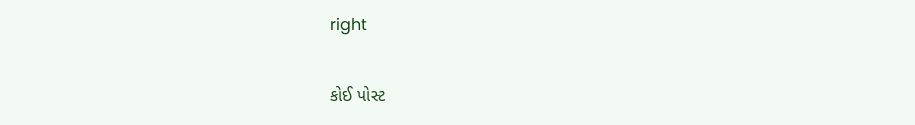right

કોઈ પોસ્ટ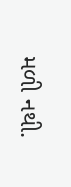મળી નથી.